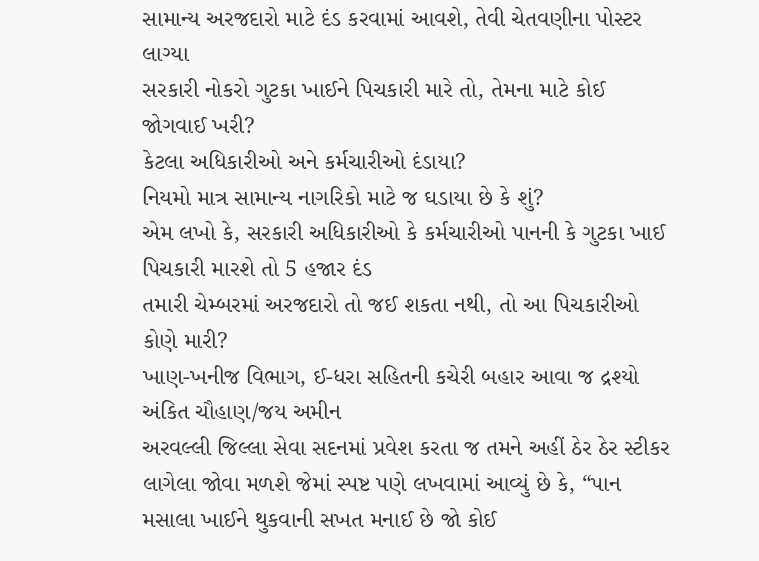સામાન્ય અરજદારો માટે દંડ કરવામાં આવશે, તેવી ચેતવણીના પોસ્ટર લાગ્યા
સરકારી નોકરો ગુટકા ખાઈને પિચકારી મારે તો, તેમના માટે કોઈ જોગવાઈ ખરી?
કેટલા અધિકારીઓ અને કર્મચારીઓ દંડાયા?
નિયમો માત્ર સામાન્ય નાગરિકો માટે જ ઘડાયા છે કે શું?
એમ લખો કે, સરકારી અધિકારીઓ કે કર્મચારીઓ પાનની કે ગુટકા ખાઈ પિચકારી મારશે તો 5 હજાર દંડ
તમારી ચેમ્બરમાં અરજદારો તો જઈ શકતા નથી, તો આ પિચકારીઓ કોણે મારી?
ખાણ-ખનીજ વિભાગ, ઈ-ધરા સહિતની કચેરી બહાર આવા જ દ્રશ્યો
અંકિત ચૌહાણ/જય અમીન
અરવલ્લી જિલ્લા સેવા સદનમાં પ્રવેશ કરતા જ તમને અહીં ઠેર ઠેર સ્ટીકર લાગેલા જોવા મળશે જેમાં સ્પષ્ટ પણે લખવામાં આવ્યું છે કે, “પાન મસાલા ખાઈને થુકવાની સખત મનાઈ છે જો કોઈ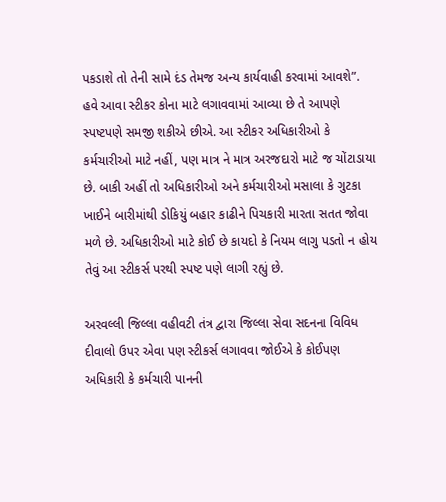પકડાશે તો તેની સામે દંડ તેમજ અન્ય કાર્યવાહી કરવામાં આવશે”. હવે આવા સ્ટીકર કોના માટે લગાવવામાં આવ્યા છે તે આપણે સ્પષ્ટપણે સમજી શકીએ છીએ. આ સ્ટીકર અધિકારીઓ કે કર્મચારીઓ માટે નહીં, પણ માત્ર ને માત્ર અરજદારો માટે જ ચોંટાડાયા છે. બાકી અહીં તો અધિકારીઓ અને કર્મચારીઓ મસાલા કે ગુટકા ખાઈને બારીમાંથી ડોકિયું બહાર કાઢીને પિચકારી મારતા સતત જોવા મળે છે. અધિકારીઓ માટે કોઈ છે કાયદો કે નિયમ લાગુ પડતો ન હોય તેવું આ સ્ટીકર્સ પરથી સ્પષ્ટ પણે લાગી રહ્યું છે.

અરવલ્લી જિલ્લા વહીવટી તંત્ર દ્વારા જિલ્લા સેવા સદનના વિવિધ દીવાલો ઉપર એવા પણ સ્ટીકર્સ લગાવવા જોઈએ કે કોઈપણ અધિકારી કે કર્મચારી પાનની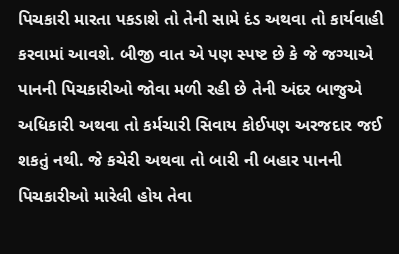પિચકારી મારતા પકડાશે તો તેની સામે દંડ અથવા તો કાર્યવાહી કરવામાં આવશે. બીજી વાત એ પણ સ્પષ્ટ છે કે જે જગ્યાએ પાનની પિચકારીઓ જોવા મળી રહી છે તેની અંદર બાજુએ અધિકારી અથવા તો કર્મચારી સિવાય કોઈપણ અરજદાર જઈ શકતું નથી. જે કચેરી અથવા તો બારી ની બહાર પાનની પિચકારીઓ મારેલી હોય તેવા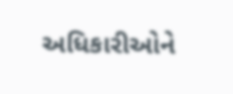અધિકારીઓને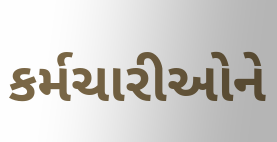કર્મચારીઓને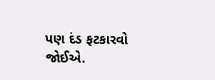પણ દંડ ફટકારવો જોઈએ.